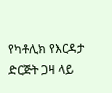የካቶሊክ የእርዳታ ድርጅት ጋዛ ላይ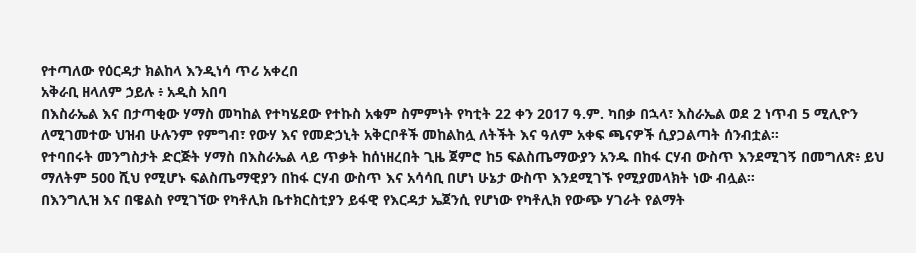የተጣለው የዕርዳታ ክልከላ እንዲነሳ ጥሪ አቀረበ
አቅራቢ ዘላለም ኃይሉ ፥ አዲስ አበባ
በእስራኤል እና በታጣቂው ሃማስ መካከል የተካሄደው የተኩስ አቁም ስምምነት የካቲት 22 ቀን 2017 ዓ.ም. ካበቃ በኋላ፣ እስራኤል ወደ 2 ነጥብ 5 ሚሊዮን ለሚገመተው ህዝብ ሁሉንም የምግብ፣ የውሃ እና የመድኃኒት አቅርቦቶች መከልከሏ ለትችት እና ዓለም አቀፍ ጫናዎች ሲያጋልጣት ሰንብቷል።
የተባበሩት መንግስታት ድርጅት ሃማስ በእስራኤል ላይ ጥቃት ከሰነዘረበት ጊዜ ጀምሮ ከ5 ፍልስጤማውያን አንዱ በከፋ ርሃብ ውስጥ እንደሚገኝ በመግለጽ፥ ይህ ማለትም 500 ሺህ የሚሆኑ ፍልስጤማዊያን በከፋ ርሃብ ውስጥ እና አሳሳቢ በሆነ ሁኔታ ውስጥ እንደሚገኙ የሚያመላክት ነው ብሏል።
በእንግሊዝ እና በዌልስ የሚገኘው የካቶሊክ ቤተክርስቲያን ይፋዊ የእርዳታ ኤጀንሲ የሆነው የካቶሊክ የውጭ ሃገራት የልማት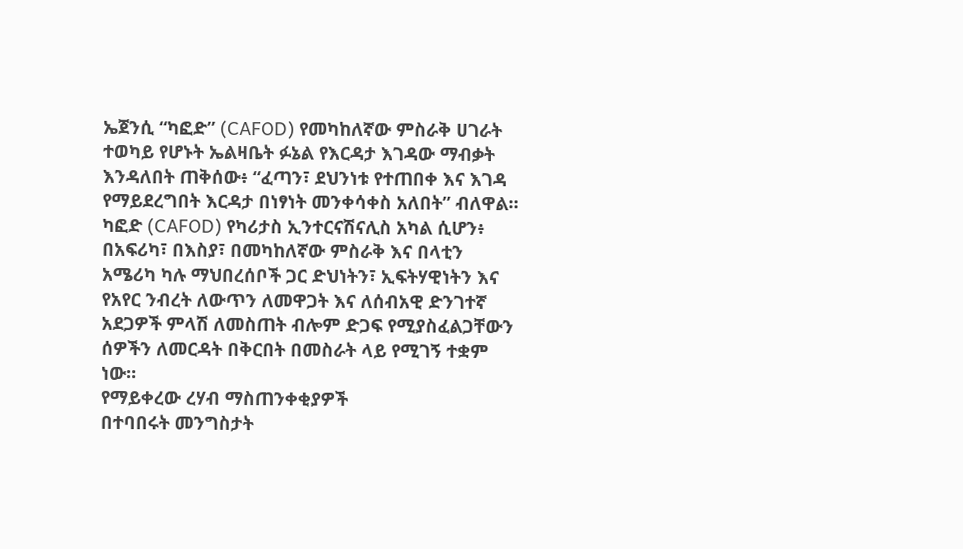ኤጀንሲ “ካፎድ” (CAFOD) የመካከለኛው ምስራቅ ሀገራት ተወካይ የሆኑት ኤልዛቤት ፉኔል የእርዳታ እገዳው ማብቃት እንዳለበት ጠቅሰው፥ “ፈጣን፣ ደህንነቱ የተጠበቀ እና እገዳ የማይደረግበት እርዳታ በነፃነት መንቀሳቀስ አለበት” ብለዋል።
ካፎድ (CAFOD) የካሪታስ ኢንተርናሽናሊስ አካል ሲሆን፥ በአፍሪካ፣ በእስያ፣ በመካከለኛው ምስራቅ እና በላቲን አሜሪካ ካሉ ማህበረሰቦች ጋር ድህነትን፣ ኢፍትሃዊነትን እና የአየር ንብረት ለውጥን ለመዋጋት እና ለሰብአዊ ድንገተኛ አደጋዎች ምላሽ ለመስጠት ብሎም ድጋፍ የሚያስፈልጋቸውን ሰዎችን ለመርዳት በቅርበት በመስራት ላይ የሚገኝ ተቋም ነው።
የማይቀረው ረሃብ ማስጠንቀቂያዎች
በተባበሩት መንግስታት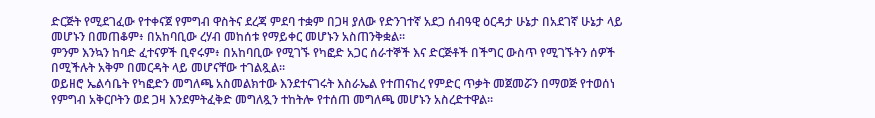ድርጅት የሚደገፈው የተቀናጀ የምግብ ዋስትና ደረጃ ምደባ ተቋም በጋዛ ያለው የድንገተኛ አደጋ ሰብዓዊ ዕርዳታ ሁኔታ በአደገኛ ሁኔታ ላይ መሆኑን በመጠቆም፥ በአከባቢው ረሃብ መከሰቱ የማይቀር መሆኑን አስጠንቅቋል።
ምንም እንኳን ከባድ ፈተናዎች ቢኖሩም፥ በአከባቢው የሚገኙ የካፎድ አጋር ሰራተኞች እና ድርጅቶች በችግር ውስጥ የሚገኙትን ሰዎች በሚችሉት አቅም በመርዳት ላይ መሆናቸው ተገልጿል።
ወይዘሮ ኤልሳቤት የካፎድን መግለጫ አስመልክተው እንደተናገሩት እስራኤል የተጠናከረ የምድር ጥቃት መጀመሯን በማወጅ የተወሰነ የምግብ አቅርቦትን ወደ ጋዛ እንደምትፈቅድ መግለጿን ተከትሎ የተሰጠ መግለጫ መሆኑን አስረድተዋል።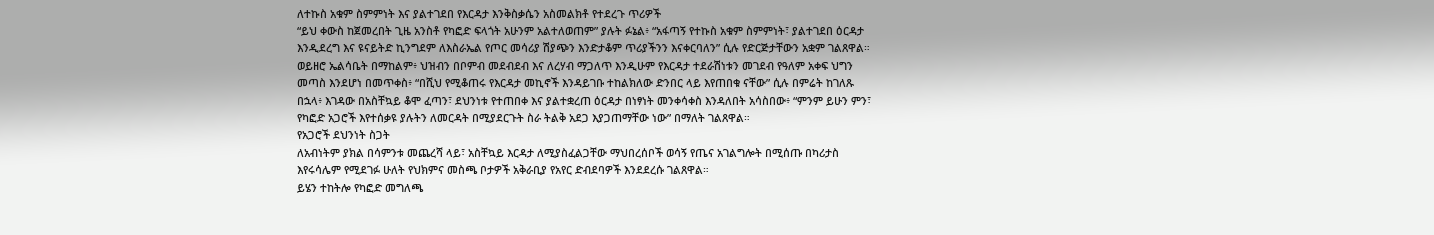ለተኩስ አቁም ስምምነት እና ያልተገደበ የእርዳታ እንቅስቃሴን አስመልክቶ የተደረጉ ጥሪዎች
“ይህ ቀውስ ከጀመረበት ጊዜ አንስቶ የካፎድ ፍላጎት አሁንም አልተለወጠም” ያሉት ፉኔል፥ “አፋጣኝ የተኩስ አቁም ስምምነት፣ ያልተገደበ ዕርዳታ እንዲደረግ እና ዩናይትድ ኪንግደም ለእስራኤል የጦር መሳሪያ ሽያጭን እንድታቆም ጥሪያችንን እናቀርባለን” ሲሉ የድርጅታቸውን አቋም ገልጸዋል።
ወይዘሮ ኤልሳቤት በማከልም፥ ህዝብን በቦምብ መደብደብ እና ለረሃብ ማጋለጥ እንዲሁም የእርዳታ ተደራሽነቱን መገደብ የዓለም አቀፍ ህግን መጣስ እንደሆነ በመጥቀስ፥ “በሺህ የሚቆጠሩ የእርዳታ መኪኖች እንዳይገቡ ተከልክለው ድንበር ላይ እየጠበቁ ናቸው” ሲሉ በምሬት ከገለጹ በኋላ፥ እገዳው በአስቸኳይ ቆሞ ፈጣን፣ ደህንነቱ የተጠበቀ እና ያልተቋረጠ ዕርዳታ በነፃነት መንቀሳቀስ እንዳለበት አሳስበው፥ “ምንም ይሁን ምን፣ የካፎድ አጋሮች እየተሰቃዩ ያሉትን ለመርዳት በሚያደርጉት ስራ ትልቅ አደጋ እያጋጠማቸው ነው” በማለት ገልጸዋል።
የአጋሮች ደህንነት ስጋት
ለአብነትም ያክል በሳምንቱ መጨረሻ ላይ፣ አስቸኳይ እርዳታ ለሚያስፈልጋቸው ማህበረሰቦች ወሳኝ የጤና አገልግሎት በሚሰጡ በካሪታስ እየሩሳሌም የሚደገፉ ሁለት የህክምና መስጫ ቦታዎች አቅራቢያ የአየር ድብደባዎች እንደደረሱ ገልጸዋል።
ይሄን ተከትሎ የካፎድ መግለጫ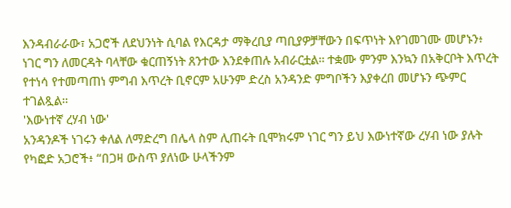እንዳብራራው፣ አጋሮች ለደህንነት ሲባል የእርዳታ ማቅረቢያ ጣቢያዎቻቸውን በፍጥነት እየገመገሙ መሆኑን፥ ነገር ግን ለመርዳት ባላቸው ቁርጠኝነት ጸንተው እንደቀጠሉ አብራርቷል። ተቋሙ ምንም እንኳን በአቅርቦት እጥረት የተነሳ የተመጣጠነ ምግብ እጥረት ቢኖርም አሁንም ድረስ አንዳንድ ምግቦችን እያቀረበ መሆኑን ጭምር ተገልጿል።
'እውነተኛ ረሃብ ነው'
አንዳንዶች ነገሩን ቀለል ለማድረግ በሌላ ስም ሊጠሩት ቢሞክሩም ነገር ግን ይህ እውነተኛው ረሃብ ነው ያሉት የካፎድ አጋሮች፥ “በጋዛ ውስጥ ያለነው ሁላችንም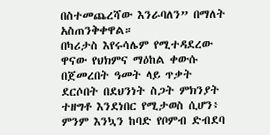በስተመጨረሻው እንራባለን” በማለት አስጠንቅቀዋል።
በካሪታስ እየሩሳሌም የሚተዳደረው ዋናው የህክምና ማዕከል ቀውሱ በጀመረበት ዓመት ላይ ጥቃት ደርሶበት በደህንነት ስጋት ምክንያት ተዘግቶ እንደነበር የሚታወስ ሲሆን፥ ምንም እንኳን ከባድ የቦምብ ድብደባ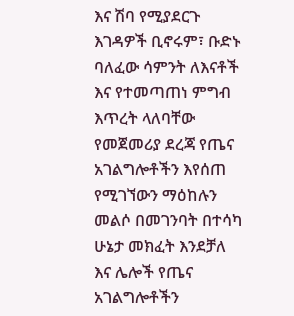እና ሽባ የሚያደርጉ እገዳዎች ቢኖሩም፣ ቡድኑ ባለፈው ሳምንት ለእናቶች እና የተመጣጠነ ምግብ እጥረት ላለባቸው የመጀመሪያ ደረጃ የጤና አገልግሎቶችን እየሰጠ የሚገኘውን ማዕከሉን መልሶ በመገንባት በተሳካ ሁኔታ መክፈት እንደቻለ እና ሌሎች የጤና አገልግሎቶችን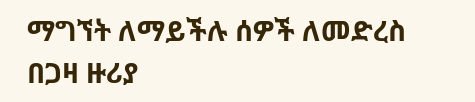ማግኘት ለማይችሉ ሰዎች ለመድረስ በጋዛ ዙሪያ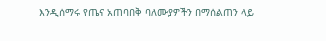እንዲሰማሩ የጤና አጠባበቅ ባለሙያዎችን በማሰልጠን ላይ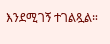እንደሚገኝ ተገልጿል።